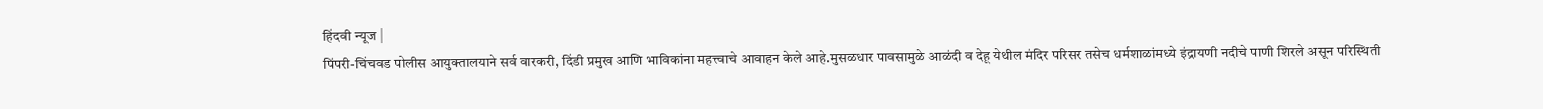हिंदवी न्यूज |
पिंपरी-चिंचवड पोलीस आयुक्तालयाने सर्व वारकरी, दिंडी प्रमुख आणि भाविकांना महत्त्वाचे आवाहन केले आहे.मुसळधार पावसामुळे आळंदी व देहू येथील मंदिर परिसर तसेच धर्मशाळांमध्ये इंद्रायणी नदीचे पाणी शिरले असून परिस्थिती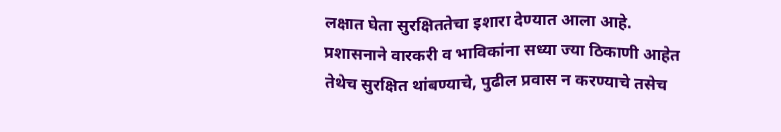लक्षात घेता सुरक्षिततेचा इशारा देण्यात आला आहे.
प्रशासनाने वारकरी व भाविकांना सध्या ज्या ठिकाणी आहेत तेथेच सुरक्षित थांबण्याचे, पुढील प्रवास न करण्याचे तसेच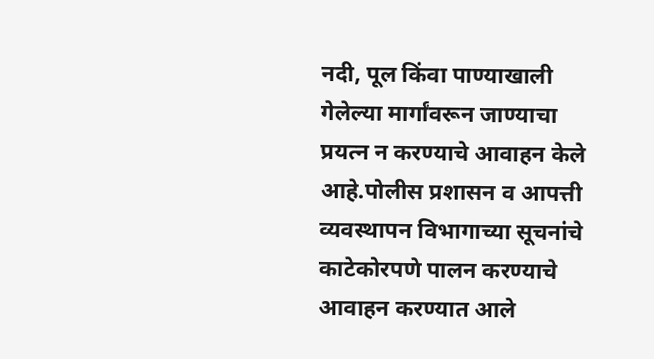नदी, पूल किंवा पाण्याखाली गेलेल्या मार्गांवरून जाण्याचा प्रयत्न न करण्याचे आवाहन केले आहे.पोलीस प्रशासन व आपत्ती व्यवस्थापन विभागाच्या सूचनांचे काटेकोरपणे पालन करण्याचे आवाहन करण्यात आले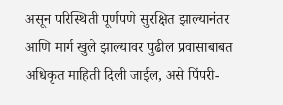असून परिस्थिती पूर्णपणे सुरक्षित झाल्यानंतर आणि मार्ग खुले झाल्यावर पुढील प्रवासाबाबत अधिकृत माहिती दिली जाईल, असे पिंपरी-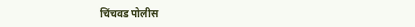चिंचवड पोलीस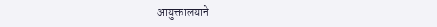आयुक्तालयाने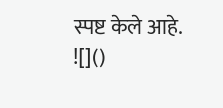स्पष्ट केले आहे.
![]()